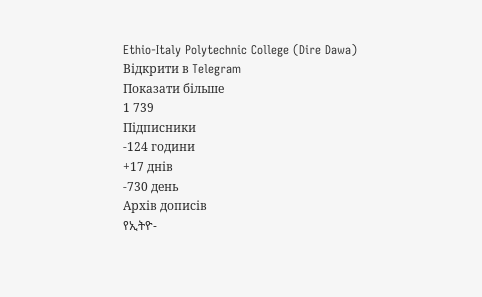Ethio-Italy Polytechnic College (Dire Dawa)
Відкрити в Telegram
Показати більше
1 739
Підписники
-124 години
+17 днів
-730 день
Архів дописів
የኢትዮ-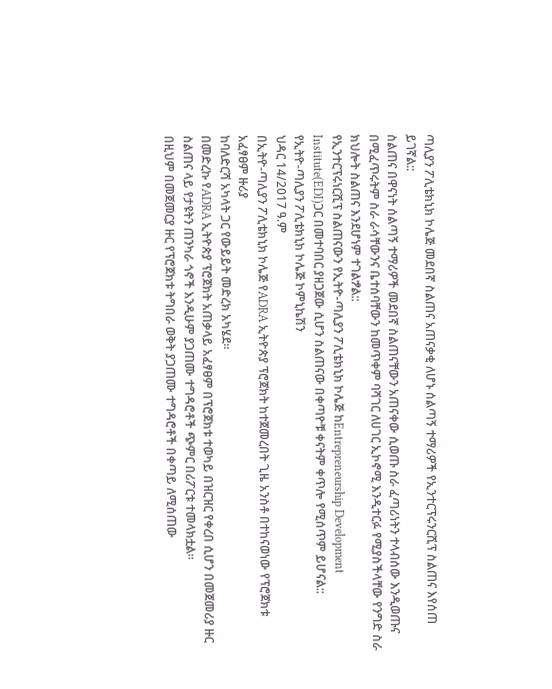ጣሊያን ፖሊቴክኒክ ኮሌጅ መደበኛ ስልጠና አጠናቃቂ ለሆኑ ሰልጣኝ ተማሪዎች የኢንተርፕሩንርሺፕ ስልጠና እየሰጠ ይገኛል::
ስልጠና በዋናነት ሰልጣኝ ተማሪዎች መደበኛ ስልጠናቸውን አጠናቀው ሲወጡ ስራ ፈጣሪነትን ተላብሰው እንዲወጡና በሚፈጥሩትም ስራ ራሳቸውንና ቤተሰባቸውን ከመጥቀም ባሻገር ለሀገር ኢኮኖሚ እንዲተርፉ የሚያስችላቸው የንግድ ስራ ክህሎት ስልጠና እንደሆነም ተገልፇል::
የኢንተርፕሩነርሺፕ ስልጠናውን የኢትዮ-ጣሊያን ፖሊቴክኒክ ኮሌጅ ከEntrepreneurship Development Institute(EDI)ጋር በመተባበር ያዘጋጀው ሲሆን ስልጠናው በቀጣዮቹ ቀናትም ቀጥሎ የሚሰጥም ይሆናል::
የኢትዮ-ጣሊያን ፖሊቴክኒክ ኮሌጅ ኮምኒኬሽን
ህዳር 14/2017 ዓ.ም
በኢትዮ-ጣሊያን ፖሊቴክኒክ ኮሌጅ የADRA ኢትዮጵያ ፕሮጀክት ከተጀመረበት ጊዜ አንስቶ በተከናወነው የፕሮጀክቱ አፈፃፀም ዙሪያ
ከባለድርሻ አካላት ጋር የውይይት መድረክ አካሄደ።
በመድረኩ የADRA ኢትዮጵያ ፕሮጀክት አጠቃላይ አፈፃፀም በፕሮጀክቱ ተወካይ በዝርዝር የቀረበ ሲሆን በመጀመሪያ ዙር ስልጠና ላይ የታዩትን ጠንካራ ጎኖች እንዲሁም ያጋጠሙ ተግዳሮቶች ጭምር በሪፖርቱ ተመላክቷል።
በዚህም በመጀመርያ ዙር የፕሮጀክቱ ትግበራ ወቅት ያጋጠሙ ተግዳሮቶች በቀጣይ ለሚሰጠው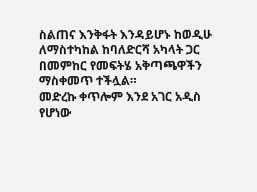ስልጠና እንቅፋት እንዳይሆኑ ከወዲሁ ለማስተካከል ከባለድርሻ አካላት ጋር በመምከር የመፍትሄ አቅጣጫዋችን ማስቀመጥ ተችሏል።
መድረኩ ቀጥሎም እንደ አገር አዲስ የሆነው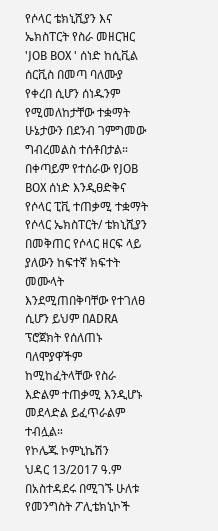የሶላር ቴክኒሺያን እና ኤክስፐርት የስራ መዘርዝር 'JOB BOX ' ሰነድ ከሲቪል ሰርቪስ በመጣ ባለሙያ የቀረበ ሲሆን ሰነዱንም የሚመለከታቸው ተቋማት ሁኔታውን በደንብ ገምግመው ግብረመልስ ተሰቶበታል።
በቀጣይም የተሰራው የJOB BOX ሰነድ እንዲፀድቅና የሶላር ፒቪ ተጠቃሚ ተቋማት የሶላር ኤክስፐርት/ ቴክኒሺያን በመቅጠር የሶላር ዘርፍ ላይ ያለውን ከፍተኛ ክፍተት መሙላት እንደሚጠበቅባቸው የተገለፀ ሲሆን ይህም በADRA ፕሮጀክት የሰለጠኑ ባለሞያዋችም ከሚከፈትላቸው የስራ እድልም ተጠቃሚ እንዲሆኑ መደላድል ይፈጥራልም ተብሏል።
የኮሌጁ ኮምኒኬሽን
ህዳር 13/2017 ዓ.ም
በአስተዳደሩ በሚገኙ ሁለቱ የመንግስት ፖሊቴክኒኮች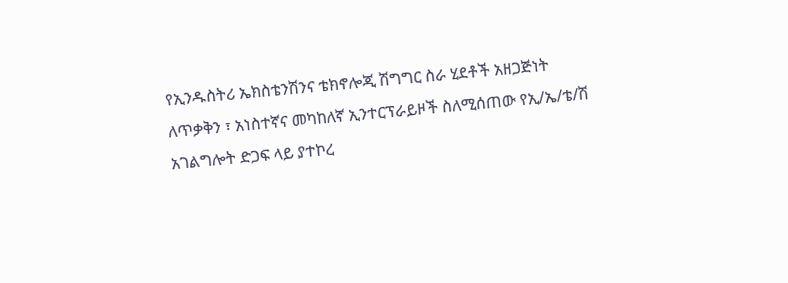የኢንዱስትሪ ኤክስቴንሽንና ቴክኖሎጂ ሽግግር ስራ ሂደቶች አዘጋጅነት ለጥቃቅን ፣ አነስተኛና መካከለኛ ኢንተርፕራይዞች ስለሚሰጠው የኢ/ኤ/ቴ/ሽ አገልግሎት ድጋፍ ላይ ያተኮረ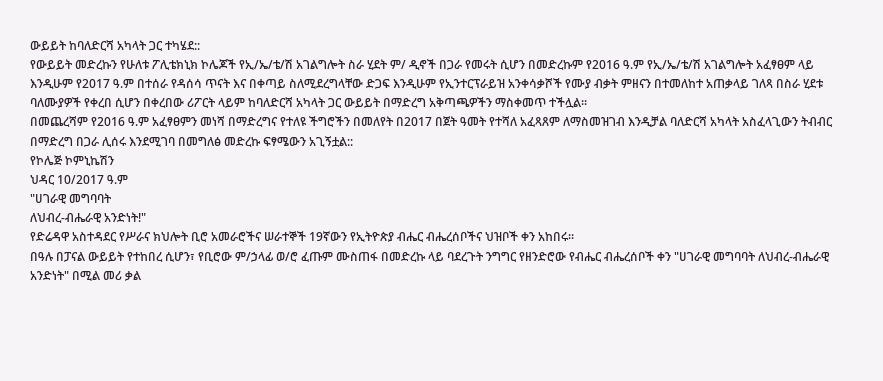ውይይት ከባለድርሻ አካላት ጋር ተካሄደ::
የውይይት መድረኩን የሁለቱ ፖሊቴክኒክ ኮሌጆች የኢ/ኤ/ቴ/ሽ አገልግሎት ስራ ሂደት ም/ ዲኖች በጋራ የመሩት ሲሆን በመድረኩም የ2016 ዓ.ም የኢ/ኤ/ቴ/ሽ አገልግሎት አፈፃፀም ላይ እንዲሁም የ2017 ዓ.ም በተሰራ የዳሰሳ ጥናት እና በቀጣይ ስለሚደረግላቸው ድጋፍ እንዲሁም የኢንተርፕራይዝ አንቀሳቃሾች የሙያ ብቃት ምዘናን በተመለከተ አጠቃላይ ገለጻ በስራ ሂደቱ ባለሙያዎች የቀረበ ሲሆን በቀረበው ሪፖርት ላይም ከባለድርሻ አካላት ጋር ውይይት በማድረግ አቅጣጫዎችን ማስቀመጥ ተችሏል፡፡
በመጨረሻም የ2016 ዓ.ም አፈፃፀምን መነሻ በማድረግና የተለዩ ችግሮችን በመለየት በ2017 በጀት ዓመት የተሻለ አፈጻጸም ለማስመዝገብ እንዲቻል ባለድርሻ አካላት አስፈላጊውን ትብብር በማድረግ በጋራ ሊሰሩ እንደሚገባ በመግለፅ መድረኩ ፍፃሜውን አጊኝቷል::
የኮሌጅ ኮምኒኬሽን
ህዳር 10/2017 ዓ.ም
"ሀገራዊ መግባባት
ለህብረ-ብሔራዊ አንድነት!"
የድሬዳዋ አስተዳደር የሥራና ክህሎት ቢሮ አመራሮችና ሠራተኞች 19ኛውን የኢትዮጵያ ብሔር ብሔረሰቦችና ህዝቦች ቀን አከበሩ።
በዓሉ በፓናል ውይይት የተከበረ ሲሆን፣ የቢሮው ም/ኃላፊ ወ/ሮ ፈጡም ሙስጠፋ በመድረኩ ላይ ባደረጉት ንግግር የዘንድሮው የብሔር ብሔረሰቦች ቀን "ሀገራዊ መግባባት ለህብረ-ብሔራዊ አንድነት" በሚል መሪ ቃል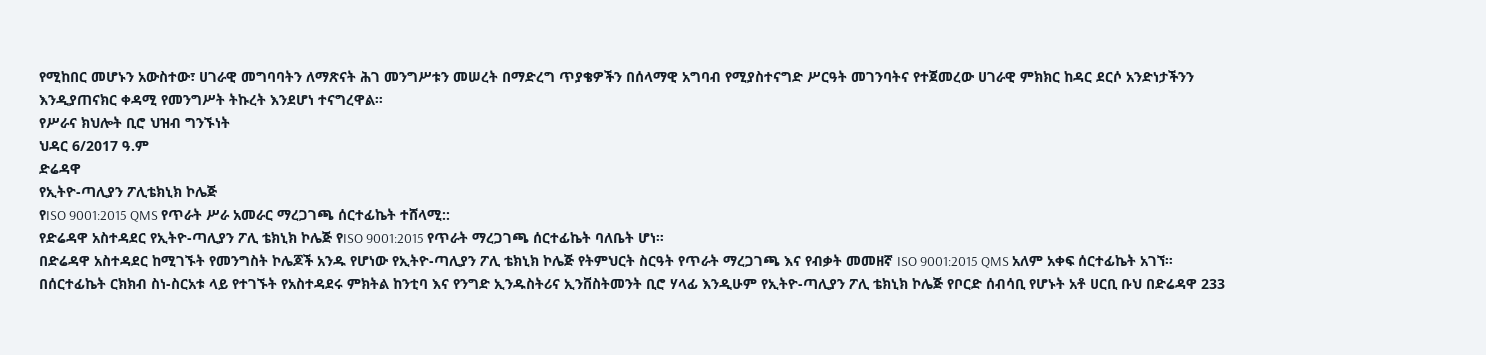የሚከበር መሆኑን አውስተው፣ ሀገራዊ መግባባትን ለማጽናት ሕገ መንግሥቱን መሠረት በማድረግ ጥያቄዎችን በሰላማዊ አግባብ የሚያስተናግድ ሥርዓት መገንባትና የተጀመረው ሀገራዊ ምክክር ከዳር ደርሶ አንድነታችንን እንዲያጠናክር ቀዳሚ የመንግሥት ትኩረት እንደሆነ ተናግረዋል።
የሥራና ክህሎት ቢሮ ህዝብ ግንኙነት
ህዳር 6/2017 ዓ.ም
ድሬዳዋ
የኢትዮ-ጣሊያን ፖሊቴክኒክ ኮሌጅ
የISO 9001:2015 QMS የጥራት ሥራ አመራር ማረጋገጫ ሰርተፊኬት ተሸላሚ::
የድሬዳዋ አስተዳደር የኢትዮ-ጣሊያን ፖሊ ቴክኒክ ኮሌጅ የISO 9001:2015 የጥራት ማረጋገጫ ሰርተፊኬት ባለቤት ሆነ።
በድሬዳዋ አስተዳደር ከሚገኙት የመንግስት ኮሌጆች አንዱ የሆነው የኢትዮ-ጣሊያን ፖሊ ቴክኒክ ኮሌጅ የትምህርት ስርዓት የጥራት ማረጋገጫ እና የብቃት መመዘኛ ISO 9001:2015 QMS አለም አቀፍ ሰርተፊኬት አገኘ።
በሰርተፊኬት ርክክብ ስነ-ስርአቱ ላይ የተገኙት የአስተዳደሩ ምክትል ከንቲባ እና የንግድ ኢንዱስትሪና ኢንቨስትመንት ቢሮ ሃላፊ እንዲሁም የኢትዮ-ጣሊያን ፖሊ ቴክኒክ ኮሌጅ የቦርድ ሰብሳቢ የሆኑት አቶ ሀርቢ ቡህ በድሬዳዋ 233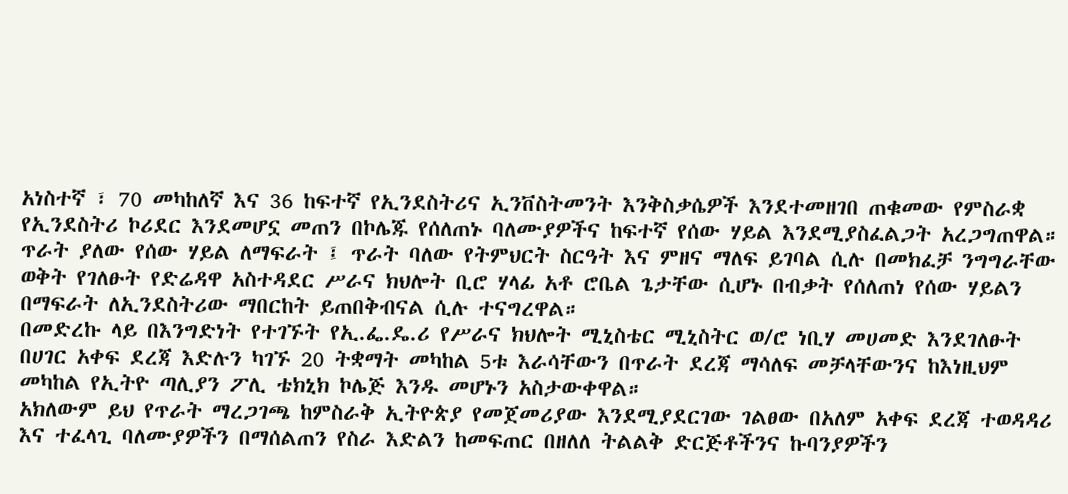አነስተኛ ፣ 70 መካከለኛ እና 36 ከፍተኛ የኢንደስትሪና ኢንቨስትመንት እንቅስቃሴዎች እንደተመዘገበ ጠቁመው የምስራቋ የኢንደስትሪ ኮሪደር እንደመሆኗ መጠን በኮሌጁ የሰለጠኑ ባለሙያዎችና ከፍተኛ የሰው ሃይል እንደሚያስፈልጋት አረጋግጠዋል።
ጥራት ያለው የሰው ሃይል ለማፍራት ፤ ጥራት ባለው የትምህርት ስርዓት እና ምዘና ማለፍ ይገባል ሲሉ በመክፈቻ ንግግራቸው ወቅት የገለፁት የድሬዳዋ አስተዳደር ሥራና ክህሎት ቢሮ ሃላፊ አቶ ሮቤል ጌታቸው ሲሆኑ በብቃት የሰለጠነ የሰው ሃይልን በማፍራት ለኢንደስትሪው ማበርከት ይጠበቅብናል ሲሉ ተናግረዋል።
በመድረኩ ላይ በእንግድነት የተገኙት የኢ.ፌ.ዴ.ሪ የሥራና ክህሎት ሚኒስቴር ሚኒስትር ወ/ሮ ነቢሃ መሀመድ እንደገለፁት በሀገር አቀፍ ደረጃ እድሉን ካገኙ 20 ትቋማት መካከል 5ቱ እራሳቸውን በጥራት ደረጃ ማሳለፍ መቻላቸውንና ከእነዚህም መካከል የኢትዮ ጣሊያን ፖሊ ቴክኒክ ኮሌጅ እንዱ መሆኑን አስታውቀዋል።
አክለውም ይህ የጥራት ማረጋገጫ ከምስራቅ ኢትዮጵያ የመጀመሪያው እንደሚያደርገው ገልፀው በአለም አቀፍ ደረጃ ተወዳዳሪ እና ተፈላጊ ባለሙያዎችን በማሰልጠን የስራ እድልን ከመፍጠር በዘለለ ትልልቅ ድርጅቶችንና ኩባንያዎችን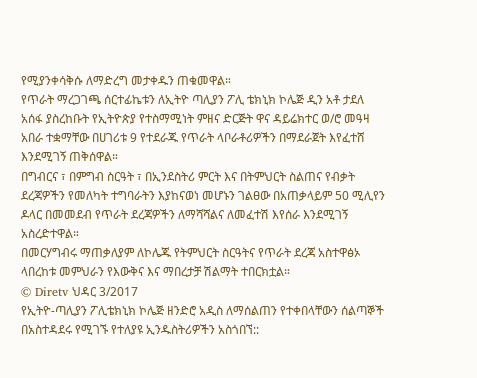የሚያንቀሳቅሱ ለማድረግ መታቀዱን ጠቁመዋል።
የጥራት ማረጋገጫ ሰርተፊኬቱን ለኢትዮ ጣሊያን ፖሊ ቴክኒክ ኮሌጅ ዲን አቶ ታደለ አሰፋ ያስረከቡት የኢትዮጵያ የተስማሚነት ምዘና ድርጅት ዋና ዳይሬክተር ወ/ሮ መዓዛ አበራ ተቋማቸው በሀገሪቱ 9 የተደራጁ የጥራት ላቦራቶሪዎችን በማደራጀት እየፈተሸ እንደሚገኝ ጠቅሰዋል።
በግብርና ፣ በምግብ ስርዓት ፣ በኢንደስትሪ ምርት እና በትምህርት ስልጠና የብቃት ደረጃዎችን የመለካት ተግባራትን እያከናወነ መሆኑን ገልፀው በአጠቃላይም 50 ሚሊየን ዶላር በመመደብ የጥራት ደረጃዎችን ለማሻሻልና ለመፈተሽ እየሰራ እንደሚገኝ አስረድተዋል።
በመርሃግብሩ ማጠቃለያም ለኮሌጁ የትምህርት ስርዓትና የጥራት ደረጃ አስተዋፅኦ ላበረከቱ መምህራን የእውቅና እና ማበረታቻ ሽልማት ተበርክቷል።
© Diretv ህዳር 3/2017
የኢትዮ-ጣሊያን ፖሊቴክኒክ ኮሌጅ ዘንድሮ አዲስ ለማሰልጠን የተቀበላቸውን ሰልጣኞች በአስተዳደሩ የሚገኙ የተለያዩ ኢንዱስትሪዎችን አስጎበኘ::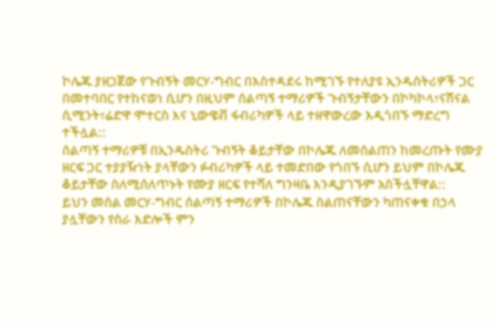ኮሌጁ ያዘጋጀው የጉብኝት መርሃ-ግብር በእስተዳደሩ ከሚገኙ የተለያዩ ኢንዱስትሪዎች ጋር በመተባበር የተከናወነ ሲሆን በዚህም ሰልጣኝ ተማሪዎች ጉብኝታቸውን በኮካኮላ፣ናሽናል ሲሚንት፣ሬድዋ ሞተርስ እና ኒውዌቭ ፋብሪካዎች ላይ ተዘዋውረው እዲጎበኙ ማድረግ ተችሏል::
ሰልጣኝ ተማሪዎቹ በኢንዱስትሪ ጉብኝት ቆይታቸው በኮሌጁ ለመሰልጠን ከመረጡት የሙያ ዘርፍ ጋር ተያያዥነት ያላቸውን ፉብሪካዎች ላይ ተመድበው የጎበኙ ሲሆን ይህም በኮሌጁ ቆይታቸው ስለሚሰለጥኑት የሙያ ዘርፍ የተሻለ ግንዛቤ እንዲያገኙም አስችሏቸዋል::
ይህን መሰል መርሃ-ግብር ሰልጣኝ ተማሪዎች በኮሌጁ ስልጠናቸውን ካጠናቀቁ በኃላ ያሏቸውን የስራ እድሎች ምን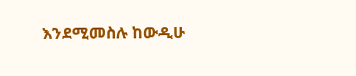እንደሚመስሉ ከውዲሁ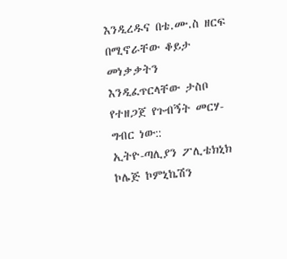እንዲረዱና በቴ.ሙ.ስ ዘርፍ በሚኖራቸው ቆይታ መነቃቃትን እንዲፈጥርላቸው ታስቦ የተዘጋጀ የጉብኝት መርሃ-ግብር ነው::
ኢትዮ-ጣሊያን ፖሊቴክኒክ ኮሌጅ ኮምኒኬሽን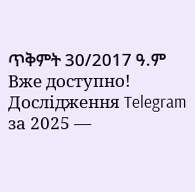ጥቅምት 30/2017 ዓ.ም
Вже доступно! Дослідження Telegram за 2025 —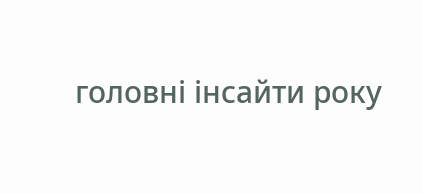головні інсайти року